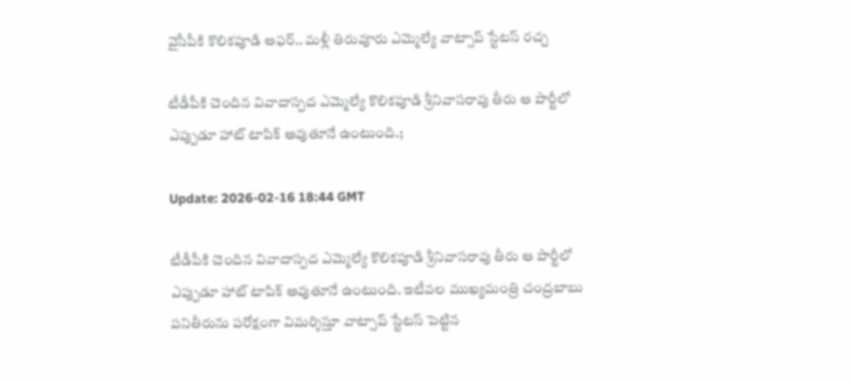వైసీపీకి కొలికపూడి ఆఫర్.. మళ్లీ తిరువూరు ఎమ్మెల్యే వాట్సాప్ స్టేటస్ రచ్చ

టీడీపీకి చెందిన వివాదాస్పద ఎమ్మెల్యే కొలికపూడి శ్రీనివాసరావు తీరు ఆ పార్టీలో ఎప్పుడూ హాట్ టాపిక్ అవుతూనే ఉంటుంది.;

Update: 2026-02-16 18:44 GMT

టీడీపీకి చెందిన వివాదాస్పద ఎమ్మెల్యే కొలికపూడి శ్రీనివాసరావు తీరు ఆ పార్టీలో ఎప్పుడూ హాట్ టాపిక్ అవుతూనే ఉంటుంది. ఇటీవల ముఖ్యమంత్రి చంద్రబాబు పనితీరును పరోక్షంగా విమర్శిస్తూ వాట్సాప్ స్టేటస్ పెట్టిన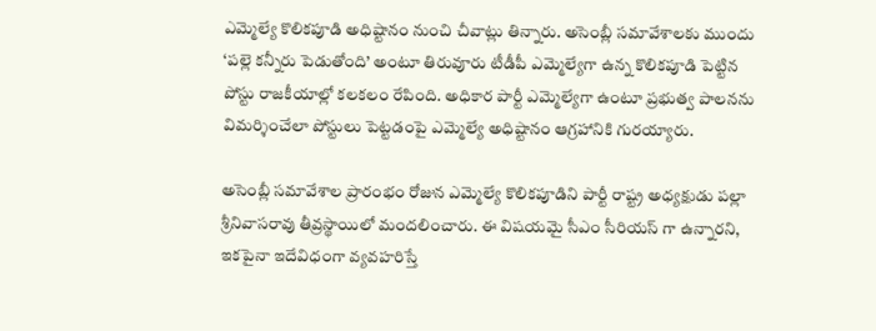ఎమ్మెల్యే కొలికపూడి అధిష్టానం నుంచి చీవాట్లు తిన్నారు. అసెంబ్లీ సమావేశాలకు ముందు ‘పల్లె కన్నీరు పెడుతోంది’ అంటూ తిరువూరు టీడీపీ ఎమ్మెల్యేగా ఉన్న కొలికపూడి పెట్టిన పోస్టు రాజకీయాల్లో కలకలం రేపింది. అధికార పార్టీ ఎమ్మెల్యేగా ఉంటూ ప్రభుత్వ పాలనను విమర్శించేలా పోస్టులు పెట్టడంపై ఎమ్మెల్యే అధిష్టానం ఆగ్రహానికి గురయ్యారు.

అసెంబ్లీ సమావేశాల ప్రారంభం రోజున ఎమ్మెల్యే కొలికపూడిని పార్టీ రాష్ట్ర అధ్యక్షుడు పల్లా శ్రీనివాసరావు తీవ్రస్థాయిలో మందలించారు. ఈ విషయమై సీఎం సీరియస్ గా ఉన్నారని, ఇకపైనా ఇదేవిధంగా వ్యవహరిస్తే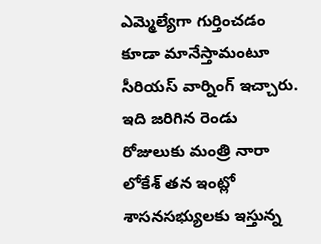ఎమ్మెల్యేగా గుర్తించడం కూడా మానేస్తామంటూ సీరియస్ వార్నింగ్ ఇచ్చారు. ఇది జరిగిన రెండు రోజులుకు మంత్రి నారా లోకేశ్ తన ఇంట్లో శాసనసభ్యులకు ఇస్తున్న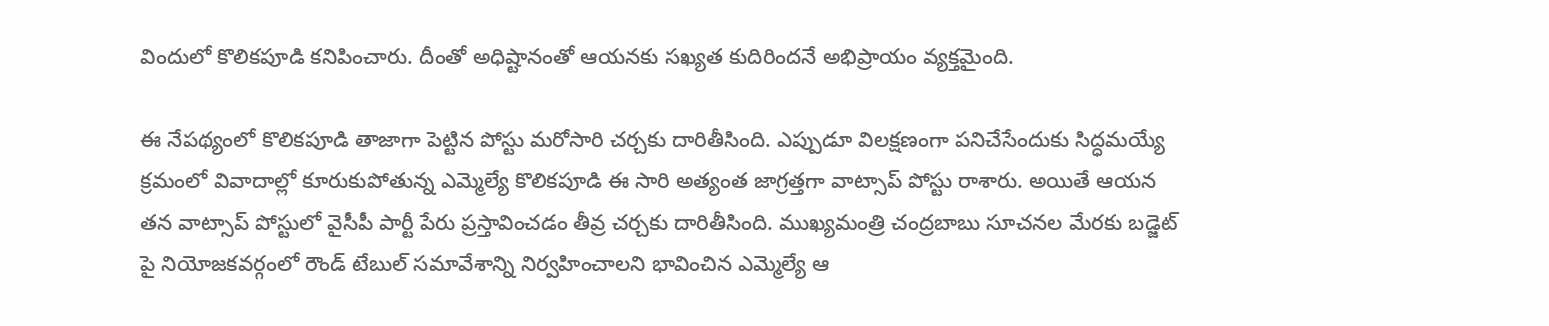విందులో కొలికపూడి కనిపించారు. దీంతో అధిష్టానంతో ఆయనకు సఖ్యత కుదిరిందనే అభిప్రాయం వ్యక్తమైంది.

ఈ నేపథ్యంలో కొలికపూడి తాజాగా పెట్టిన పోస్టు మరోసారి చర్చకు దారితీసింది. ఎప్పుడూ విలక్షణంగా పనిచేసేందుకు సిద్ధమయ్యే క్రమంలో వివాదాల్లో కూరుకుపోతున్న ఎమ్మెల్యే కొలికపూడి ఈ సారి అత్యంత జాగ్రత్తగా వాట్సాప్ పోస్టు రాశారు. అయితే ఆయన తన వాట్సాప్ పోస్టులో వైసీపీ పార్టీ పేరు ప్రస్తావించడం తీవ్ర చర్చకు దారితీసింది. ముఖ్యమంత్రి చంద్రబాబు సూచనల మేరకు బడ్జెట్ పై నియోజకవర్గంలో రౌండ్ టేబుల్ సమావేశాన్ని నిర్వహించాలని భావించిన ఎమ్మెల్యే ఆ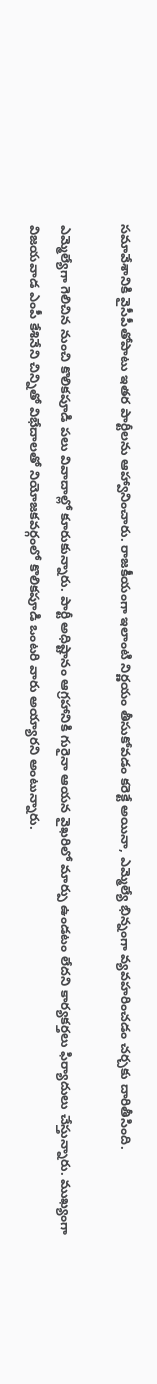సమావేశానికి వైసీపీతోపాటు ఇతర పార్టీలను ఆహ్వానించారు. రాజకీయంగా ఇలాంటి నిర్ణయం తీసుకోవడం కరెక్టే అయినా, ఎమ్మెల్యే భిన్నంగా వ్యవహరించడం చర్చకు దారితీసింది.

ఎమ్మెల్యేగా గెలిచిన నుంచి కొలికపూడి పలు వివాదాల్లో కూరుకున్నారు. పార్టీ అధిష్టానం ఆగ్రహానికి గురైనా ఆయన వైఖరిలో మార్పు ఉండటం లేదని కార్యకర్తలు ఫిర్యాదులు చేస్తున్నారు. ముఖ్యంగా విజయవాడ ఎంపీ కేశినేని చిన్నితో విభేదాలతో నియోజకవర్గంలో కొలికపూడి ఒంటరి వారు అయ్యారని అంటున్నారు.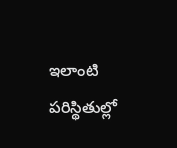ఇలాంటి పరిస్థితుల్లో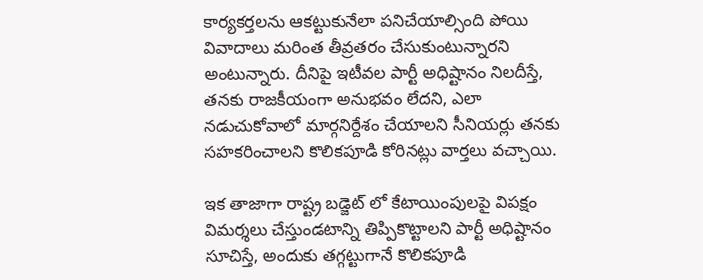కార్యకర్తలను ఆకట్టుకునేలా పనిచేయాల్సింది పోయి వివాదాలు మరింత తీవ్రతరం చేసుకుంటున్నారని అంటున్నారు. దీనిపై ఇటీవల పార్టీ అధిష్టానం నిలదీస్తే, తనకు రాజకీయంగా అనుభవం లేదని, ఎలా నడుచుకోవాలో మార్గనిర్దేశం చేయాలని సీనియర్లు తనకు సహకరించాలని కొలికపూడి కోరినట్లు వార్తలు వచ్చాయి.

ఇక తాజాగా రాష్ట్ర బడ్జెట్ లో కేటాయింపులపై విపక్షం విమర్శలు చేస్తుండటాన్ని తిప్పికొట్టాలని పార్టీ అధిష్టానం సూచిస్తే, అందుకు తగ్గట్టుగానే కొలికపూడి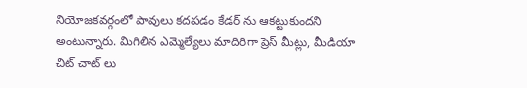నియోజకవర్గంలో పావులు కదపడం కేడర్ ను ఆకట్టుకుందని అంటున్నారు. మిగిలిన ఎమ్మెల్యేలు మాదిరిగా ప్రెస్ మీట్లు, మీడియా చిట్ చాట్ లు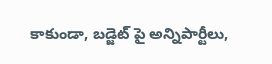కాకుండా, బడ్జెట్ పై అన్నిపార్టీలు,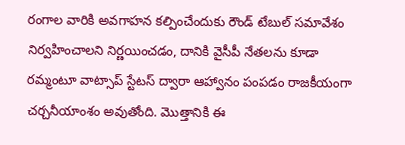రంగాల వారికి అవగాహన కల్పించేందుకు రౌండ్ టేబుల్ సమావేశం నిర్వహించాలని నిర్ణయించడం, దానికి వైసీపీ నేతలను కూడా రమ్మంటూ వాట్సాప్ స్టేటస్ ద్వారా ఆహ్వానం పంపడం రాజకీయంగా చర్చనీయాంశం అవుతోంది. మొత్తానికి ఈ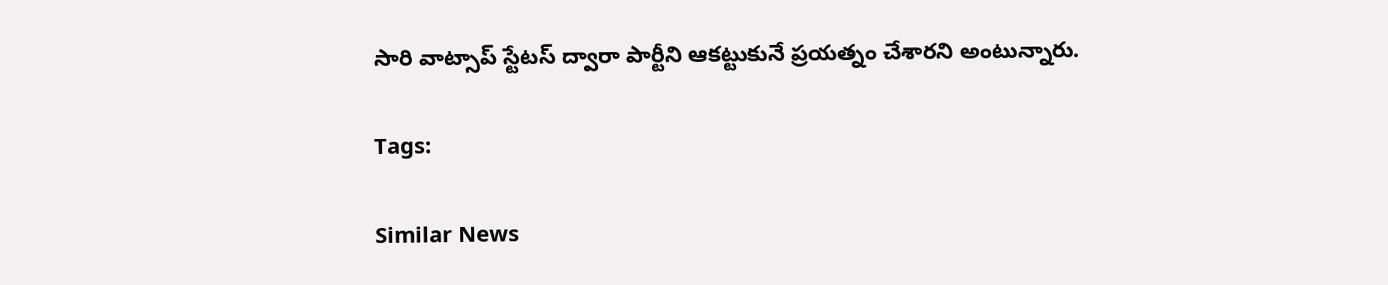సారి వాట్సాప్ స్టేటస్ ద్వారా పార్టీని ఆకట్టుకునే ప్రయత్నం చేశారని అంటున్నారు.

Tags:

Similar News